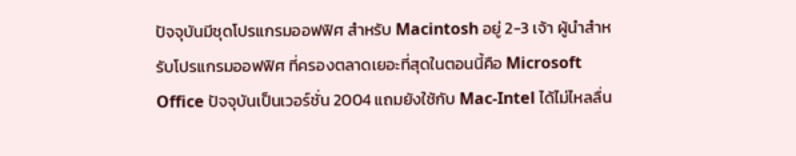ปัจจุบันมีชุดโปรแกรมออฟฟิศ สำหรับ Macintosh อยู่ 2-3 เจ้า ผู้นำสำหรับโปรแกรมออฟฟิศ ที่ครองตลาดเยอะที่สุดในตอนนี้คือ Microsoft Office ปัจจุบันเป็นเวอร์ชั่น 2004 แถมยังใช้กับ Mac-Intel ได้ไม่ไหลลื่น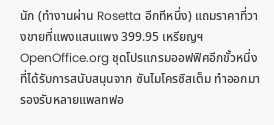นัก (ทำงานผ่าน Rosetta อีกทีหนึ่ง) แถมราคาที่วางขายที่แพงแสนแพง 399.95 เหรียญฯ
OpenOffice.org ชุดโปรแกรมออฟฟิศอีกขั้วหนึ่ง ที่ได้รับการสนับสนุนจาก ซันไมโครซิสเต็ม ทำออกมารองรับหลายแพลทฟอ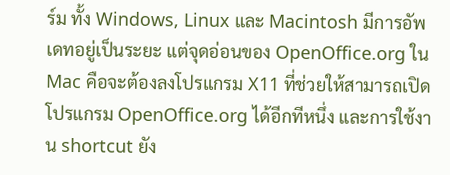ร์ม ทั้ง Windows, Linux และ Macintosh มีการอัพเดทอยู่เป็นระยะ แต่จุดอ่อนของ OpenOffice.org ใน Mac คือจะต้องลงโปรแกรม X11 ที่ช่วยให้สามารถเปิดโปรแกรม OpenOffice.org ได้อีกทีหนึ่ง และการใช้งาน shortcut ยัง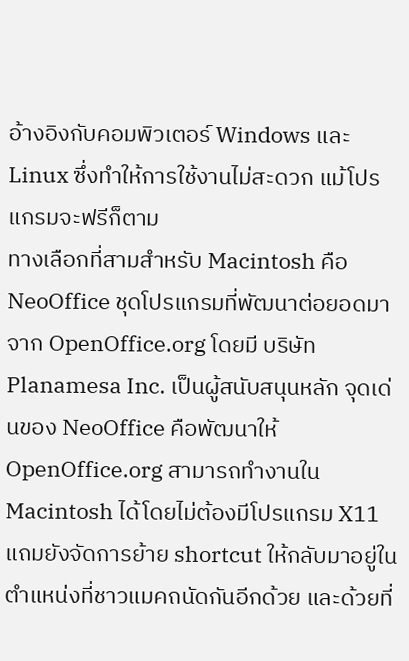อ้างอิงกับคอมพิวเตอร์ Windows และ Linux ซึ่งทำให้การใช้งานไม่สะดวก แม้โปรแกรมจะฟรีก็ตาม
ทางเลือกที่สามสำหรับ Macintosh คือ NeoOffice ชุดโปรแกรมที่พัฒนาต่อยอดมาจาก OpenOffice.org โดยมี บริษัท Planamesa Inc. เป็นผู้สนับสนุนหลัก จุดเด่นของ NeoOffice คือพัฒนาให้ OpenOffice.org สามารถทำงานใน Macintosh ได้โดยไม่ต้องมีโปรแกรม X11 แถมยังจัดการย้าย shortcut ให้กลับมาอยู่ในตำแหน่งที่ชาวแมคถนัดกันอีกด้วย และด้วยที่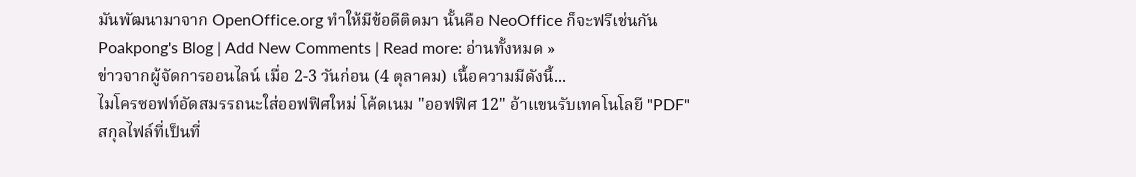มันพัฒนามาจาก OpenOffice.org ทำให้มีข้อดีติดมา นั้นคือ NeoOffice ก็จะฟรีเช่นกัน
Poakpong's Blog | Add New Comments | Read more: อ่านทั้งหมด »
ข่าวจากผู้จัดการออนไลน์ เมื่อ 2-3 วันก่อน (4 ตุลาคม) เนื้อความมีดังนี้...
ไมโครซอฟท์อัดสมรรถนะใส่ออฟฟิศใหม่ โค้ดเนม "ออฟฟิศ 12" อ้าแขนรับเทคโนโลยี "PDF" สกุลไฟล์ที่เป็นที่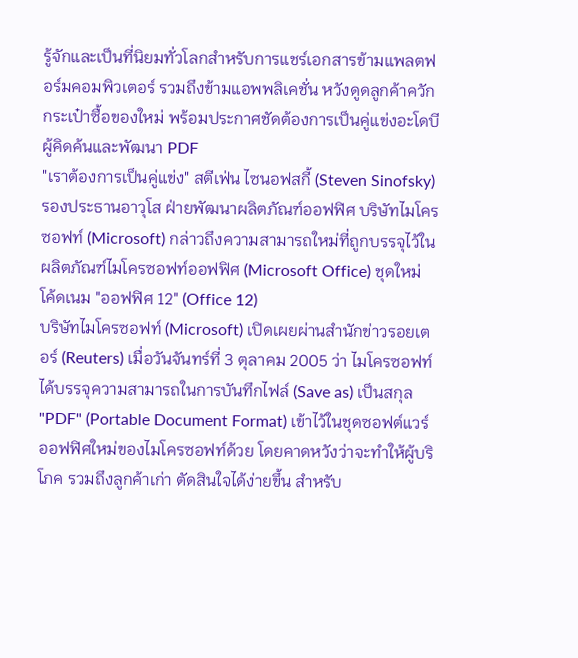รู้จักและเป็นที่นิยมทั่วโลกสำหรับการแชร์เอกสารข้ามแพลตฟอร์มคอมพิวเตอร์ รวมถึงข้ามแอพพลิเคชั่น หวังดูดลูกค้าควักกระเป๋าซื้อของใหม่ พร้อมประกาศชัดต้องการเป็นคู่แข่งอะโดบี ผู้คิดค้นและพัฒนา PDF
"เราต้องการเป็นคู่แข่ง" สตีเฟ่น ไซนอฟสกี้ (Steven Sinofsky) รองประธานอาวุโส ฝ่ายพัฒนาผลิตภัณฑ์ออฟฟิศ บริษัทไมโครซอฟท์ (Microsoft) กล่าวถึงความสามารถใหม่ที่ถูกบรรจุไว้ในผลิตภัณฑ์ไมโครซอฟท์ออฟฟิศ (Microsoft Office) ชุดใหม่ โค้ดเนม "ออฟฟิศ 12" (Office 12)
บริษัทไมโครซอฟท์ (Microsoft) เปิดเผยผ่านสำนักข่าวรอยเตอร์ (Reuters) เมื่อวันจันทร์ที่ 3 ตุลาคม 2005 ว่า ไมโครซอฟท์ได้บรรจุความสามารถในการบันทึกไฟล์ (Save as) เป็นสกุล "PDF" (Portable Document Format) เข้าไว้ในชุดซอฟต์แวร์ออฟฟิศใหม่ของไมโครซอฟท์ด้วย โดยคาดหวังว่าจะทำให้ผู้บริโภค รวมถึงลูกค้าเก่า ตัดสินใจได้ง่ายขึ้น สำหรับ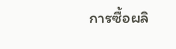การซื้อผลิ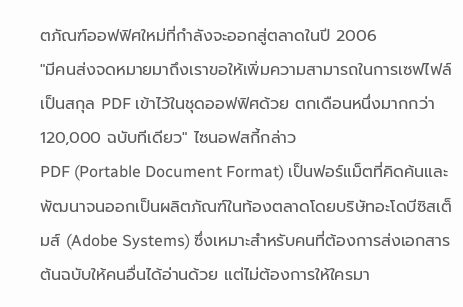ตภัณฑ์ออฟฟิศใหม่ที่กำลังจะออกสู่ตลาดในปี 2006
"มีคนส่งจดหมายมาถึงเราขอให้เพิ่มความสามารถในการเซฟไฟล์เป็นสกุล PDF เข้าไว้ในชุดออฟฟิศด้วย ตกเดือนหนึ่งมากกว่า 120,000 ฉบับทีเดียว" ไซนอฟสกี้กล่าว
PDF (Portable Document Format) เป็นฟอร์แม็ตที่คิดค้นและพัฒนาจนออกเป็นผลิตภัณฑ์ในท้องตลาดโดยบริษัทอะโดบีซิสเต็มส์ (Adobe Systems) ซึ่งเหมาะสำหรับคนที่ต้องการส่งเอกสารต้นฉบับให้คนอื่นได้อ่านด้วย แต่ไม่ต้องการให้ใครมา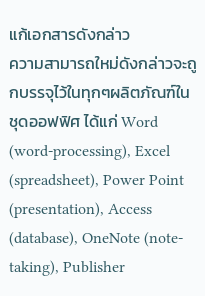แก้เอกสารดังกล่าว
ความสามารถใหม่ดังกล่าวจะถูกบรรจุไว้ในทุกๆผลิตภัณฑ์ในชุดออฟฟิศ ได้แก่ Word (word-processing), Excel (spreadsheet), Power Point (presentation), Access (database), OneNote (note-taking), Publisher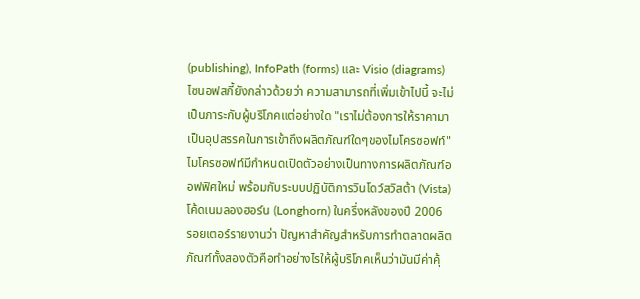(publishing), InfoPath (forms) และ Visio (diagrams)
ไซนอฟสกี้ยังกล่าวด้วยว่า ความสามารถที่เพิ่มเข้าไปนี้ จะไม่เป็นภาระกับผู้บริโภคแต่อย่างใด "เราไม่ต้องการให้ราคามาเป็นอุปสรรคในการเข้าถึงผลิตภัณฑ์ใดๆของไมโครซอฟท์"
ไมโครซอฟท์มีกำหนดเปิดตัวอย่างเป็นทางการผลิตภัณฑ์ออฟฟิศใหม่ พร้อมกับระบบปฏิบัติการวินโดว์สวิสต้า (Vista) โค้ดเนมลองฮอร์น (Longhorn) ในครึ่งหลังของปี 2006
รอยเตอร์รายงานว่า ปัญหาสำคัญสำหรับการทำตลาดผลิตภัณฑ์ทั้งสองตัวคือทำอย่างไรให้ผู้บริโภคเห็นว่ามันมีค่าคุ้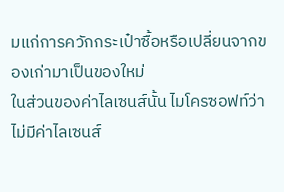มแก่การควักกระเป๋าซื้อหรือเปลี่ยนจากของเก่ามาเป็นของใหม่
ในส่วนของค่าไลเซนส์นั้น ไมโครซอฟท์ว่า ไม่มีค่าไลเซนส์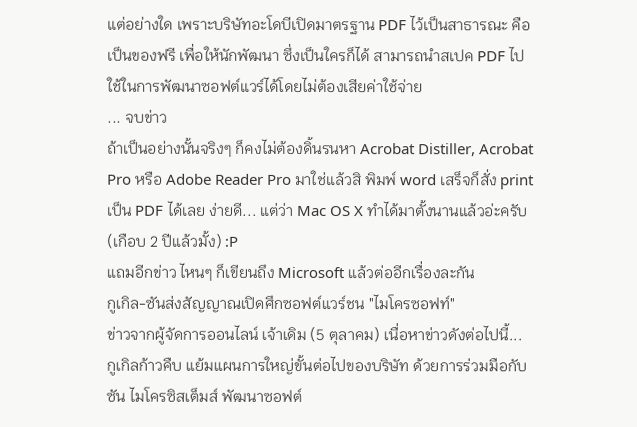แต่อย่างใด เพราะบริษัทอะโดบีเปิดมาตรฐาน PDF ไว้เป็นสาธารณะ คือเป็นของฟรี เพื่อให้นักพัฒนา ซึ่งเป็นใครก็ได้ สามารถนำสเปค PDF ไปใช้ในการพัฒนาซอฟต์แวร์ได้โดยไม่ต้องเสียค่าใช้จ่าย
... จบข่าว
ถ้าเป็นอย่างนั้นจริงๆ ก็คงไม่ต้องดิ้นรนหา Acrobat Distiller, Acrobat Pro หรือ Adobe Reader Pro มาใช่แล้วสิ พิมพ์ word เสร็จก็สั่ง print เป็น PDF ได้เลย ง่ายดี... แต่ว่า Mac OS X ทำได้มาตั้งนานแล้วอ่ะครับ (เกือบ 2 ปีแล้วมั้ง) :P
แถมอีกข่าว ไหนๆ ก็เขียนถึง Microsoft แล้วต่ออีกเรื่องละกัน
กูเกิล-ซันส่งสัญญาณเปิดศึกซอฟต์แวร์ชน "ไมโครซอฟท์"
ข่าวจากผู้จัดการออนไลน์ เจ้าเดิม (5 ตุลาคม) เนื่อหาข่าวดังต่อไปนี้...
กูเกิลก้าวคืบ แย้มแผนการใหญ่ขั้นต่อไปของบริษัท ด้วยการร่วมมือกับซัน ไมโครซิสเต็มส์ พัฒนาซอฟต์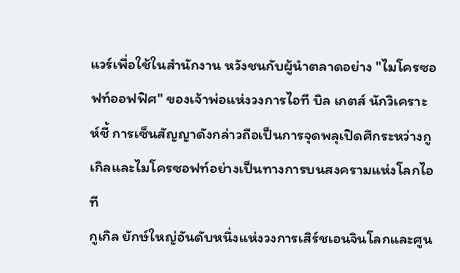แวร์เพื่อใช้ในสำนักงาน หวังชนกับผู้นำตลาดอย่าง "ไมโครซอฟท์ออฟฟิศ" ของเจ้าพ่อแห่งวงการไอที บิล เกตส์ นักวิเคราะห์ชี้ การเซ็นสัญญาดังกล่าวถือเป็นการจุดพลุเปิดศึกระหว่างกูเกิลและไมโครซอฟท์อย่างเป็นทางการบนสงครามแห่งโลกไอที
กูเกิล ยักษ์ใหญ่อันดับหนึ่งแห่งวงการเสิร์ชเอนจินโลกและศูน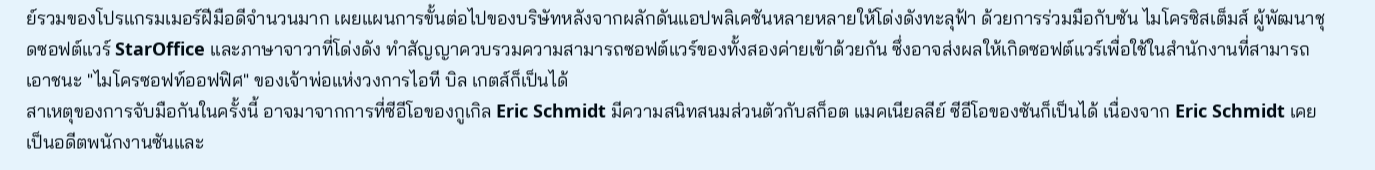ย์รวมของโปรแกรมเมอร์ฝีมือดีจำนวนมาก เผยแผนการขั้นต่อไปของบริษัทหลังจากผลักดันแอปพลิเคชันหลายหลายให้โด่งดังทะลุฟ้า ด้วยการร่วมมือกับซัน ไมโครซิสเต็มส์ ผู้พัฒนาชุดซอฟต์แวร์ StarOffice และภาษาจาวาที่โด่งดัง ทำสัญญาควบรวมความสามารถซอฟต์แวร์ของทั้งสองค่ายเข้าด้วยกัน ซึ่งอาจส่งผลให้เกิดซอฟต์แวร์เพื่อใช้ในสำนักงานที่สามารถเอาชนะ "ไมโครซอฟท์ออฟฟิศ" ของเจ้าพ่อแห่งวงการไอที บิล เกตส์ก็เป็นได้
สาเหตุของการจับมือกันในครั้งนี้ อาจมาจากการที่ซีอีโอของกูเกิล Eric Schmidt มีความสนิทสนมส่วนตัวกับสก็อต แมคเนียลลีย์ ซีอีโอของซันก็เป็นได้ เนื่องจาก Eric Schmidt เคยเป็นอดีตพนักงานซันและ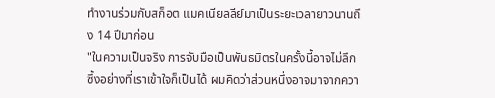ทำงานร่วมกับสก็อต แมคเนียลลีย์มาเป็นระยะเวลายาวนานถึง 14 ปีมาก่อน
"ในความเป็นจริง การจับมือเป็นพันธมิตรในครั้งนี้อาจไม่ลึกซึ้งอย่างที่เราเข้าใจก็เป็นได้ ผมคิดว่าส่วนหนึ่งอาจมาจากควา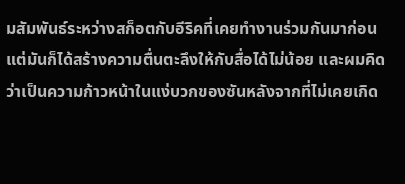มสัมพันธ์ระหว่างสก็อตกับอีริคที่เคยทำงานร่วมกันมาก่อน แต่มันก็ได้สร้างความตื่นตะลึงให้กับสื่อได้ไม่น้อย และผมคิดว่าเป็นความก้าวหน้าในแง่บวกของซันหลังจากที่ไม่เคยเกิด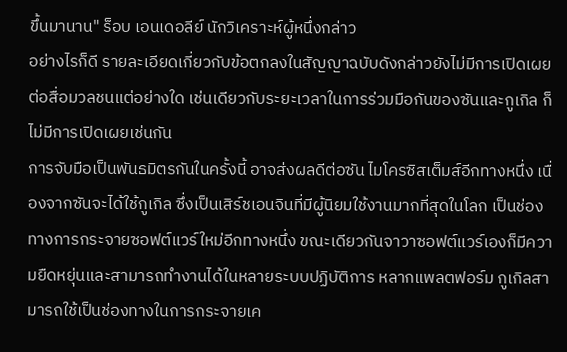ขึ้นมานาน" ร็อบ เอนเดอลีย์ นักวิเคราะห์ผู้หนึ่งกล่าว
อย่างไรก็ดี รายละเอียดเกี่ยวกับข้อตกลงในสัญญาฉบับดังกล่าวยังไม่มีการเปิดเผยต่อสื่อมวลชนแต่อย่างใด เช่นเดียวกับระยะเวลาในการร่วมมือกันของซันและกูเกิล ก็ไม่มีการเปิดเผยเช่นกัน
การจับมือเป็นพันธมิตรกันในครั้งนี้ อาจส่งผลดีต่อซัน ไมโครซิสเต็มส์อีกทางหนึ่ง เนื่องจากซันจะได้ใช้กูเกิล ซึ่งเป็นเสิร์ชเอนจินที่มีผู้นิยมใช้งานมากที่สุดในโลก เป็นช่องทางการกระจายซอฟต์แวร์ใหม่อีกทางหนึ่ง ขณะเดียวกันจาวาซอฟต์แวร์เองก็มีความยืดหยุ่นและสามารถทำงานได้ในหลายระบบปฏิบัติการ หลากแพลตฟอร์ม กูเกิลสามารถใช้เป็นช่องทางในการกระจายเค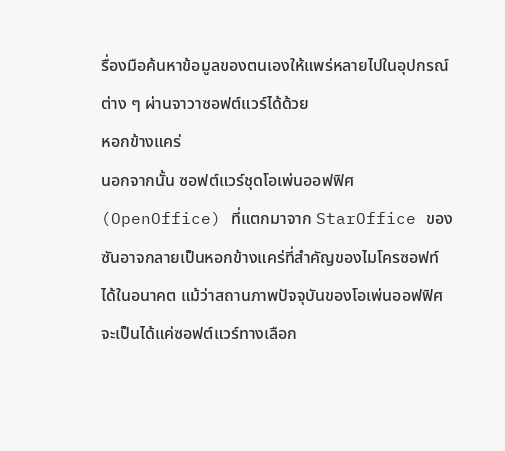รื่องมือค้นหาข้อมูลของตนเองให้แพร่หลายไปในอุปกรณ์ต่าง ๆ ผ่านจาวาซอฟต์แวร์ได้ด้วย
หอกข้างแคร่
นอกจากนั้น ซอฟต์แวร์ชุดโอเพ่นออฟฟิศ (OpenOffice) ที่แตกมาจาก StarOffice ของซันอาจกลายเป็นหอกข้างแคร่ที่สำคัญของไมโครซอฟท์ได้ในอนาคต แม้ว่าสถานภาพปัจจุบันของโอเพ่นออฟฟิศจะเป็นได้แค่ซอฟต์แวร์ทางเลือก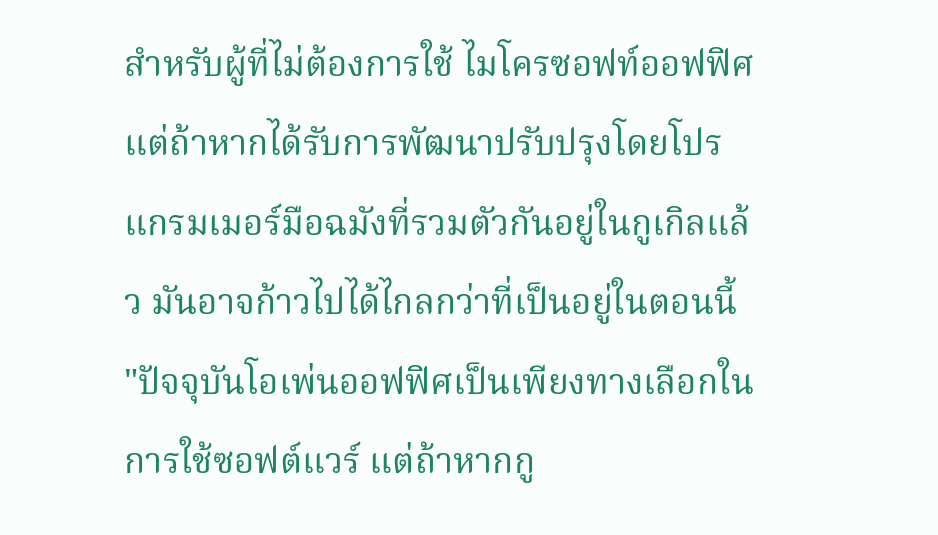สำหรับผู้ที่ไม่ต้องการใช้ ไมโครซอฟท์ออฟฟิศ แต่ถ้าหากได้รับการพัฒนาปรับปรุงโดยโปรแกรมเมอร์มือฉมังที่รวมตัวกันอยู่ในกูเกิลแล้ว มันอาจก้าวไปได้ไกลกว่าที่เป็นอยู่ในตอนนี้
"ปัจจุบันโอเพ่นออฟฟิศเป็นเพียงทางเลือกในการใช้ซอฟต์แวร์ แต่ถ้าหากกู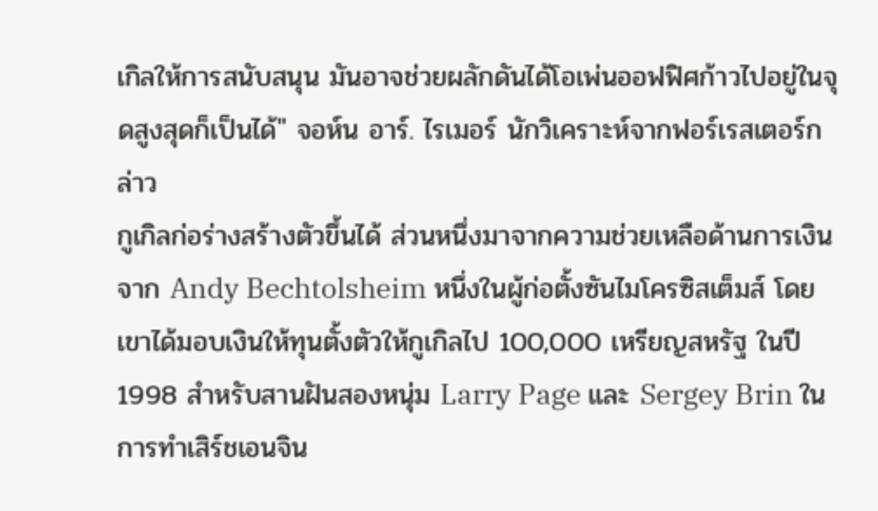เกิลให้การสนับสนุน มันอาจช่วยผลักดันได้โอเพ่นออฟฟิศก้าวไปอยู่ในจุดสูงสุดก็เป็นได้" จอห์น อาร์. ไรเมอร์ นักวิเคราะห์จากฟอร์เรสเตอร์กล่าว
กูเกิลก่อร่างสร้างตัวขึ้นได้ ส่วนหนึ่งมาจากความช่วยเหลือด้านการเงินจาก Andy Bechtolsheim หนึ่งในผู้ก่อตั้งซันไมโครซิสเต็มส์ โดยเขาได้มอบเงินให้ทุนตั้งตัวให้กูเกิลไป 100,000 เหรียญสหรัฐ ในปี 1998 สำหรับสานฝันสองหนุ่ม Larry Page และ Sergey Brin ในการทำเสิร์ชเอนจิน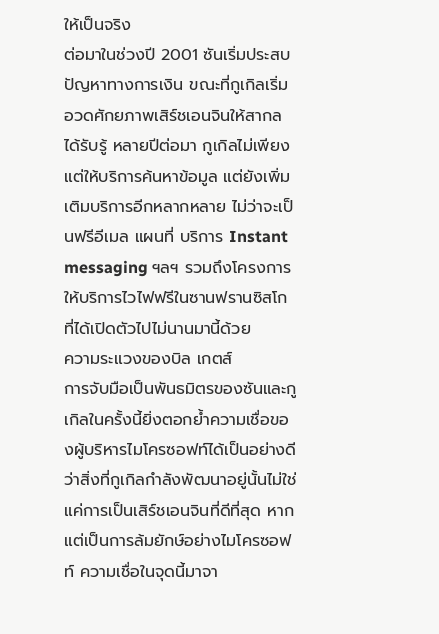ให้เป็นจริง
ต่อมาในช่วงปี 2001 ซันเริ่มประสบปัญหาทางการเงิน ขณะที่กูเกิลเริ่มอวดศักยภาพเสิร์ชเอนจินให้สากลได้รับรู้ หลายปีต่อมา กูเกิลไม่เพียงแต่ให้บริการค้นหาข้อมูล แต่ยังเพิ่มเติมบริการอีกหลากหลาย ไม่ว่าจะเป็นฟรีอีเมล แผนที่ บริการ Instant messaging ฯลฯ รวมถึงโครงการให้บริการไวไฟฟรีในซานฟรานซิสโกที่ได้เปิดตัวไปไม่นานมานี้ด้วย
ความระแวงของบิล เกตส์
การจับมือเป็นพันธมิตรของซันและกูเกิลในครั้งนี้ยิ่งตอกย้ำความเชื่อของผู้บริหารไมโครซอฟท์ได้เป็นอย่างดีว่าสิ่งที่กูเกิลกำลังพัฒนาอยู่นั้นไม่ใช่แค่การเป็นเสิร์ชเอนจินที่ดีที่สุด หากแต่เป็นการล้มยักษ์อย่างไมโครซอฟท์ ความเชื่อในจุดนี้มาจา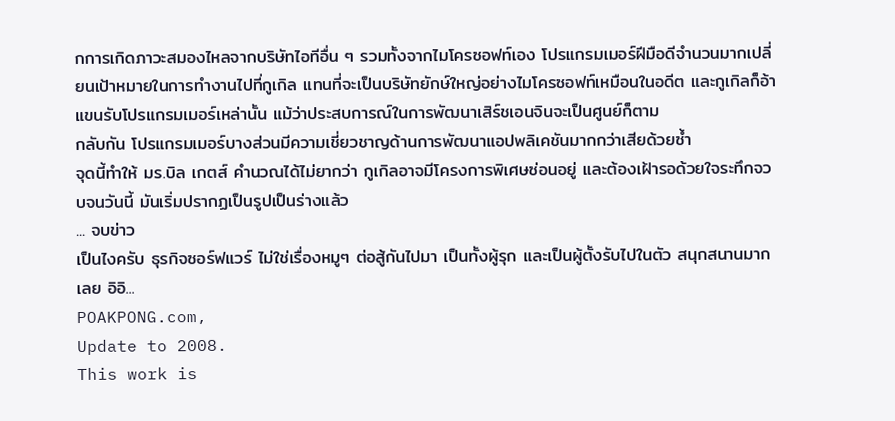กการเกิดภาวะสมองไหลจากบริษัทไอทีอื่น ๆ รวมทั้งจากไมโครซอฟท์เอง โปรแกรมเมอร์ฝีมือดีจำนวนมากเปลี่ยนเป้าหมายในการทำงานไปที่กูเกิล แทนที่จะเป็นบริษัทยักษ์ใหญ่อย่างไมโครซอฟท์เหมือนในอดีต และกูเกิลก็อ้าแขนรับโปรแกรมเมอร์เหล่านั้น แม้ว่าประสบการณ์ในการพัฒนาเสิร์ชเอนจินจะเป็นศูนย์ก็ตาม
กลับกัน โปรแกรมเมอร์บางส่วนมีความเชี่ยวชาญด้านการพัฒนาแอปพลิเคชันมากกว่าเสียด้วยซ้ำ
จุดนี้ทำให้ มร.บิล เกตส์ คำนวณได้ไม่ยากว่า กูเกิลอาจมีโครงการพิเศษซ่อนอยู่ และต้องเฝ้ารอด้วยใจระทึกจวบจนวันนี้ มันเริ่มปรากฏเป็นรูปเป็นร่างแล้ว
... จบข่าว
เป็นไงครับ ธุรกิจซอร์ฟแวร์ ไม่ใช่เรื่องหมูๆ ต่อสู้กันไปมา เป็นทั้งผู้รุก และเป็นผู้ตั้งรับไปในตัว สนุกสนานมากเลย อิอิ...
POAKPONG.com,
Update to 2008.
This work is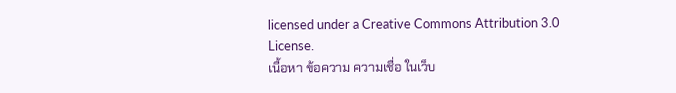licensed under a Creative Commons Attribution 3.0 License.
เนื้อหา ข้อความ ความเชื่อ ในเว็บ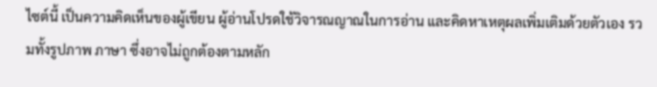ไซต์นี้ เป็นความคิดเห็นของผู้เขียน ผู้อ่านโปรดใช้วิจารณญาณในการอ่าน และคิดหาเหตุผลเพิ่มเติมด้วยตัวเอง รวมทั้งรูปภาพ ภาษา ซึ่งอาจไม่ถูกต้องตามหลัก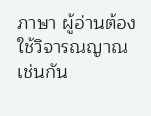ภาษา ผู้อ่านต้องใช้วิจารณญาณเช่นกัน